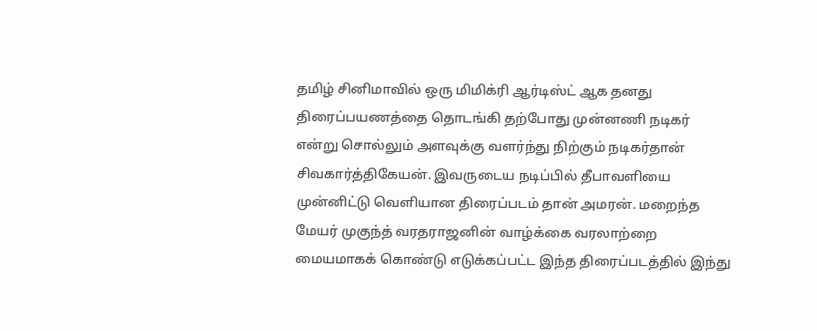தமிழ் சினிமாவில் ஒரு மிமிக்ரி ஆர்டிஸ்ட் ஆக தனது திரைப்பயணத்தை தொடங்கி தற்போது முன்னணி நடிகர் என்று சொல்லும் அளவுக்கு வளர்ந்து நிற்கும் நடிகர்தான் சிவகார்த்திகேயன். இவருடைய நடிப்பில் தீபாவளியை முன்னிட்டு வெளியான திரைப்படம் தான் அமரன். மறைந்த மேயர் முகுந்த் வரதராஜனின் வாழ்க்கை வரலாற்றை மையமாகக் கொண்டு எடுக்கப்பட்ட இந்த திரைப்படத்தில் இந்து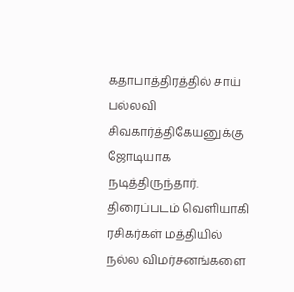கதாபாத்திரத்தில் சாய் பல்லவி சிவகார்த்திகேயனுக்கு ஜோடியாக நடித்திருந்தார். திரைப்படம் வெளியாகி ரசிகர்கள் மத்தியில் நல்ல விமர்சனங்களை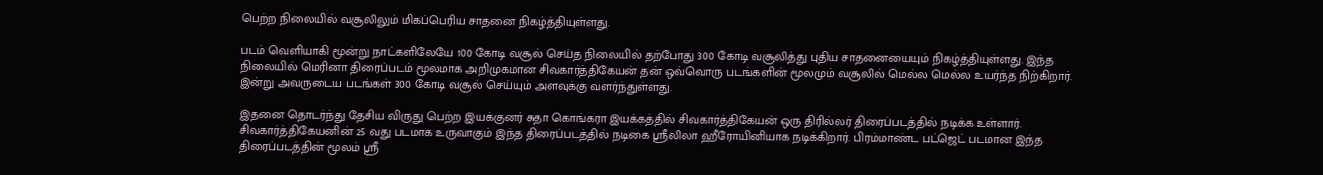பெற்ற நிலையில் வசூலிலும் மிகப்பெரிய சாதனை நிகழ்த்தியுள்ளது.

படம் வெளியாகி மூன்று நாட்களிலேயே 100 கோடி வசூல் செய்த நிலையில் தற்போது 300 கோடி வசூலித்து புதிய சாதனையையும் நிகழ்த்தியுள்ளது. இந்த நிலையில் மெரினா திரைப்படம் மூலமாக அறிமுகமான சிவகார்த்திகேயன் தன் ஒவ்வொரு படங்களின் மூலமும் வசூலில் மெல்ல மெல்ல உயர்ந்த நிற்கிறார். இன்று அவருடைய படங்கள் 300 கோடி வசூல் செய்யும் அளவுக்கு வளர்ந்துள்ளது.

இதனை தொடர்ந்து தேசிய விருது பெற்ற இயக்குனர் சுதா கொங்கரா இயக்கத்தில் சிவகார்த்திகேயன் ஒரு திரில்லர் திரைப்படத்தில் நடிக்க உள்ளார். சிவகார்த்திகேயனின் 25 வது படமாக உருவாகும் இந்த திரைப்படத்தில் நடிகை ஸ்ரீலிலா ஹீரோயினியாக நடிக்கிறார். பிரம்மாண்ட பட்ஜெட் படமான இந்த திரைப்படத்தின் மூலம் ஸ்ரீ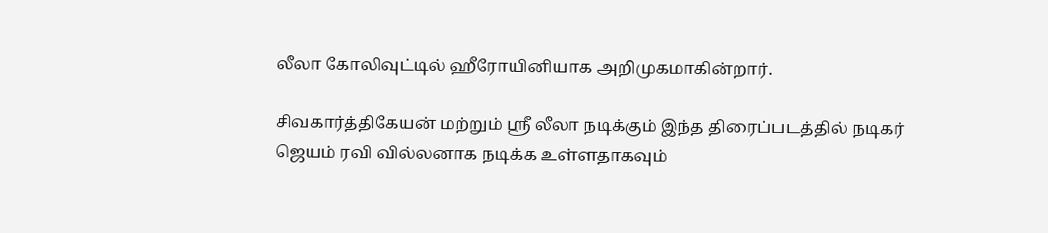லீலா கோலிவுட்டில் ஹீரோயினியாக அறிமுகமாகின்றார்.

சிவகார்த்திகேயன் மற்றும் ஸ்ரீ லீலா நடிக்கும் இந்த திரைப்படத்தில் நடிகர் ஜெயம் ரவி வில்லனாக நடிக்க உள்ளதாகவும்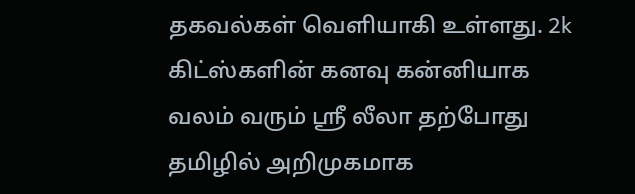தகவல்கள் வெளியாகி உள்ளது. 2k கிட்ஸ்களின் கனவு கன்னியாக வலம் வரும் ஸ்ரீ லீலா தற்போது தமிழில் அறிமுகமாக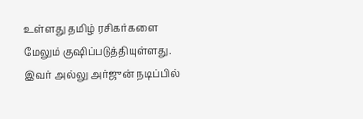உள்ளது தமிழ் ரசிகர்களை மேலும் குஷிப்படுத்தியுள்ளது. இவர் அல்லு அர்ஜுன் நடிப்பில்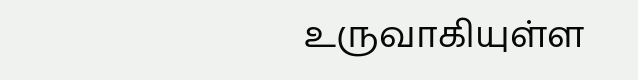உருவாகியுள்ள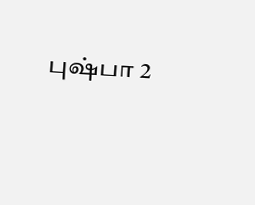புஷ்பா 2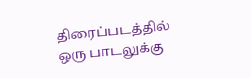திரைப்படத்தில் ஒரு பாடலுக்கு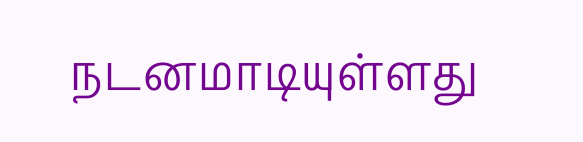நடனமாடியுள்ளது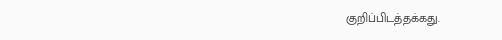குறிப்பிடத்தக்கது.